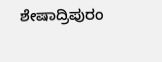ಶೇಷಾದ್ರಿಪುರಂ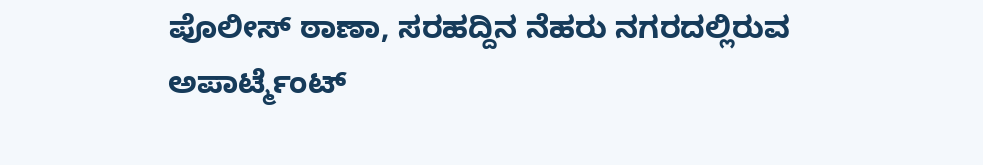ಪೊಲೀಸ್ ಠಾಣಾ, ಸರಹದ್ದಿನ ನೆಹರು ನಗರದಲ್ಲಿರುವ ಅಪಾರ್ಟ್ಮೆಂಟ್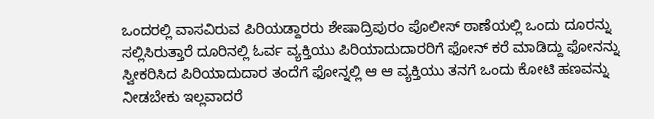ಒಂದರಲ್ಲಿ ವಾಸವಿರುವ ಪಿರಿಯಡ್ದಾರರು ಶೇಷಾದ್ರಿಪುರಂ ಪೊಲೀಸ್ ಠಾಣೆಯಲ್ಲಿ ಒಂದು ದೂರನ್ನು ಸಲ್ಲಿಸಿರುತ್ತಾರೆ ದೂರಿನಲ್ಲಿ ಓರ್ವ ವ್ಯಕ್ತಿಯು ಪಿರಿಯಾದುದಾರರಿಗೆ ಫೋನ್ ಕರೆ ಮಾಡಿದ್ದು ಫೋನನ್ನು ಸ್ವೀಕರಿಸಿದ ಪಿರಿಯಾದುದಾರ ತಂದೆಗೆ ಫೋನ್ನಲ್ಲಿ ಆ ಆ ವ್ಯಕ್ತಿಯು ತನಗೆ ಒಂದು ಕೋಟಿ ಹಣವನ್ನು ನೀಡಬೇಕು ಇಲ್ಲವಾದರೆ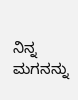ನಿನ್ನ ಮಗನನ್ನು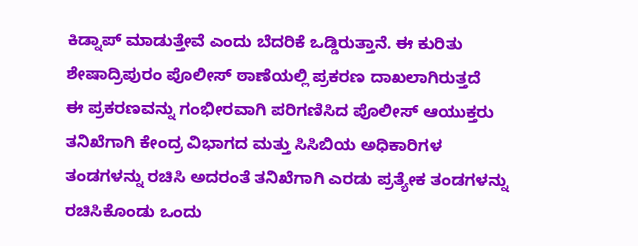ಕಿಡ್ನಾಪ್ ಮಾಡುತ್ತೇವೆ ಎಂದು ಬೆದರಿಕೆ ಒಡ್ಡಿರುತ್ತಾನೆ. ಈ ಕುರಿತು ಶೇಷಾದ್ರಿಪುರಂ ಪೊಲೀಸ್ ಠಾಣೆಯಲ್ಲಿ ಪ್ರಕರಣ ದಾಖಲಾಗಿರುತ್ತದೆ
ಈ ಪ್ರಕರಣವನ್ನು ಗಂಭೀರವಾಗಿ ಪರಿಗಣಿಸಿದ ಪೊಲೀಸ್ ಆಯುಕ್ತರು ತನಿಖೆಗಾಗಿ ಕೇಂದ್ರ ವಿಭಾಗದ ಮತ್ತು ಸಿಸಿಬಿಯ ಅಧಿಕಾರಿಗಳ ತಂಡಗಳನ್ನು ರಚಿಸಿ ಅದರಂತೆ ತನಿಖೆಗಾಗಿ ಎರಡು ಪ್ರತ್ಯೇಕ ತಂಡಗಳನ್ನು ರಚಿಸಿಕೊಂಡು ಒಂದು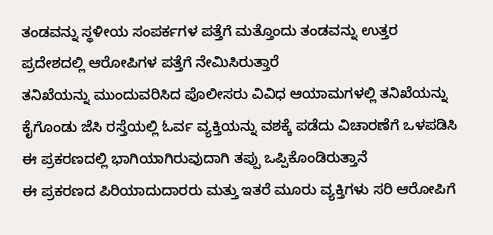ತಂಡವನ್ನು ಸ್ಥಳೀಯ ಸಂಪರ್ಕಗಳ ಪತ್ತೆಗೆ ಮತ್ತೊಂದು ತಂಡವನ್ನು ಉತ್ತರ ಪ್ರದೇಶದಲ್ಲಿ ಆರೋಪಿಗಳ ಪತ್ತೆಗೆ ನೇಮಿಸಿರುತ್ತಾರೆ
ತನಿಖೆಯನ್ನು ಮುಂದುವರಿಸಿದ ಪೊಲೀಸರು ವಿವಿಧ ಆಯಾಮಗಳಲ್ಲಿ ತನಿಖೆಯನ್ನು ಕೈಗೊಂಡು ಜೆಸಿ ರಸ್ತೆಯಲ್ಲಿ ಓರ್ವ ವ್ಯಕ್ತಿಯನ್ನು ವಶಕ್ಕೆ ಪಡೆದು ವಿಚಾರಣೆಗೆ ಒಳಪಡಿಸಿ ಈ ಪ್ರಕರಣದಲ್ಲಿ ಭಾಗಿಯಾಗಿರುವುದಾಗಿ ತಪ್ಪು ಒಪ್ಪಿಕೊಂಡಿರುತ್ತಾನೆ
ಈ ಪ್ರಕರಣದ ಪಿರಿಯಾದುದಾರರು ಮತ್ತು ಇತರೆ ಮೂರು ವ್ಯಕ್ತಿಗಳು ಸರಿ ಆರೋಪಿಗೆ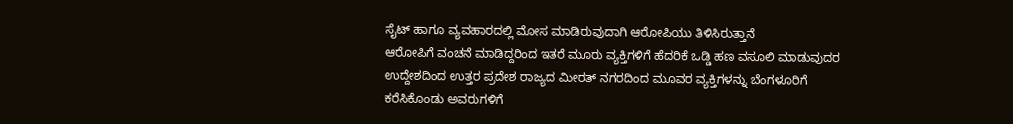ಸೈಟ್ ಹಾಗೂ ವ್ಯವಹಾರದಲ್ಲಿ ಮೋಸ ಮಾಡಿರುವುದಾಗಿ ಆರೋಪಿಯು ತಿಳಿಸಿರುತ್ತಾನೆ
ಆರೋಪಿಗೆ ವಂಚನೆ ಮಾಡಿದ್ದರಿಂದ ಇತರೆ ಮೂರು ವ್ಯಕ್ತಿಗಳಿಗೆ ಹೆದರಿಕೆ ಒಡ್ಡಿ ಹಣ ವಸೂಲಿ ಮಾಡುವುದರ ಉದ್ದೇಶದಿಂದ ಉತ್ತರ ಪ್ರದೇಶ ರಾಜ್ಯದ ಮೀರತ್ ನಗರದಿಂದ ಮೂವರ ವ್ಯಕ್ತಿಗಳನ್ನು ಬೆಂಗಳೂರಿಗೆ ಕರೆಸಿಕೊಂಡು ಅವರುಗಳಿಗೆ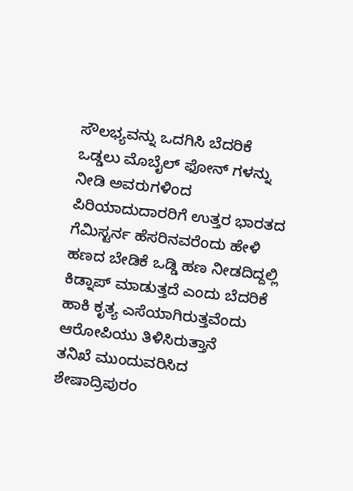ಸೌಲಭ್ಯವನ್ನು ಒದಗಿಸಿ ಬೆದರಿಕೆ ಒಡ್ಡಲು ಮೊಬೈಲ್ ಫೋನ್ ಗಳನ್ನು ನೀಡಿ ಅವರುಗಳಿಂದ ಪಿರಿಯಾದುದಾರರಿಗೆ ಉತ್ತರ ಭಾರತದ ಗೆಮಿಸ್ಟರ್ನ ಹೆಸರಿನವರೆಂದು ಹೇಳಿ ಹಣದ ಬೇಡಿಕೆ ಒಡ್ಡಿ ಹಣ ನೀಡದಿದ್ದಲ್ಲಿ ಕಿಡ್ನಾಪ್ ಮಾಡುತ್ತದೆ ಎಂದು ಬೆದರಿಕೆ ಹಾಕಿ ಕೃತ್ಯ ಎಸೆಯಾಗಿರುತ್ತವೆಂದು ಆರೋಪಿಯು ತಿಳಿಸಿರುತ್ತಾನೆ
ತನಿಖೆ ಮುಂದುವರಿಸಿದ ಶೇಷಾದ್ರಿಪುರಂ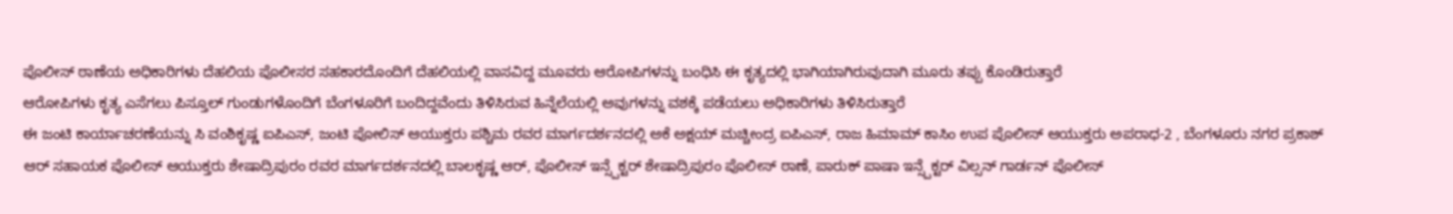ಪೊಲೀಸ್ ಠಾಣೆಯ ಅಧಿಕಾರಿಗಳು ದೆಹಲಿಯ ಪೊಲೀಸರ ಸಹಕಾರದೊಂದಿಗೆ ದೆಹಲಿಯಲ್ಲಿ ವಾಸವಿದ್ದ ಮೂವರು ಆರೋಪಿಗಳನ್ನು ಬಂಧಿಸಿ ಈ ಕೃತ್ಯದಲ್ಲಿ ಭಾಗಿಯಾಗಿರುವುದಾಗಿ ಮೂರು ತಪ್ಪು ಕೊಂಡಿರುತ್ತಾರೆ
ಆರೋಪಿಗಳು ಕೃತ್ಯ ಎಸೆಗಲು ಪಿಸ್ತೂಲ್ ಗುಂಡುಗಳೊಂದಿಗೆ ಬೆಂಗಳೂರಿಗೆ ಬಂದಿದ್ದವೆಂದು ತಿಳಿಸಿರುವ ಹಿನ್ನೆಲೆಯಲ್ಲಿ ಅವುಗಳನ್ನು ವಶಕ್ಕೆ ಪಡೆಯಲು ಅಧಿಕಾರಿಗಳು ತಿಳಿಸಿರುತ್ತಾರೆ
ಈ ಜಂಟಿ ಕಾರ್ಯಾಚರಣೆಯನ್ನು ಸಿ ವಂಶಿಕೃಷ್ಣ ಐಪಿಎಸ್, ಜಂಟಿ ಪೋಲಿಸ್ ಆಯುಕ್ತರು ಪಶ್ಚಿಮ ರವರ ಮಾರ್ಗದರ್ಶನದಲ್ಲಿ ಅಕೆ ಅಕ್ಷಯ್ ಮಚ್ಚೀಂದ್ರ ಐಪಿಎಸ್, ರಾಜ ಹಿಮಾಮ್ ಕಾಸಿಂ ಉಪ ಪೊಲೀಸ್ ಆಯುಕ್ತರು ಅಪರಾಧ-2 , ಬೆಂಗಳೂರು ನಗರ ಪ್ರಕಾಶ್ ಆರ್ ಸಹಾಯಕ ಪೊಲೀಸ್ ಆಯುಕ್ತರು ಶೇಷಾದ್ರಿಪುರಂ ರವರ ಮಾರ್ಗದರ್ಶನದಲ್ಲಿ ಬಾಲಕೃಷ್ಣ ಆರ್, ಪೊಲೀಸ್ ಇನ್ಸ್ಪೆಕ್ಟರ್ ಶೇಷಾದ್ರಿಪುರಂ ಪೊಲೀಸ್ ಠಾಣೆ, ಪಾರುಕ್ ಪಾಷಾ ಇನ್ಸ್ಪೆಕ್ಟರ್ ವಿಲ್ಸನ್ ಗಾರ್ಡನ್ ಪೊಲೀಸ್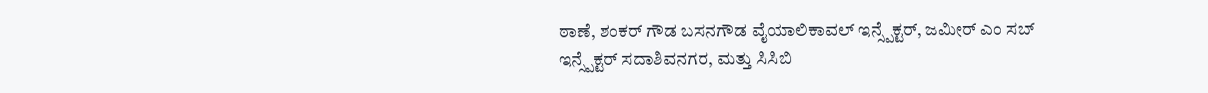ಠಾಣೆ, ಶಂಕರ್ ಗೌಡ ಬಸನಗೌಡ ವೈಯಾಲಿಕಾವಲ್ ಇನ್ಸ್ಪೆಕ್ಟರ್, ಜಮೀರ್ ಎಂ ಸಬ್ ಇನ್ಸ್ಪೆಕ್ಟರ್ ಸದಾಶಿವನಗರ, ಮತ್ತು ಸಿಸಿಬಿ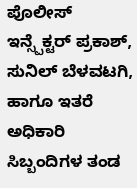ಪೊಲೀಸ್ ಇನ್ಸ್ಪೆಕ್ಟರ್ ಪ್ರಕಾಶ್, ಸುನಿಲ್ ಬೆಳವಟಗಿ, ಹಾಗೂ ಇತರೆ ಅಧಿಕಾರಿ ಸಿಬ್ಬಂದಿಗಳ ತಂಡ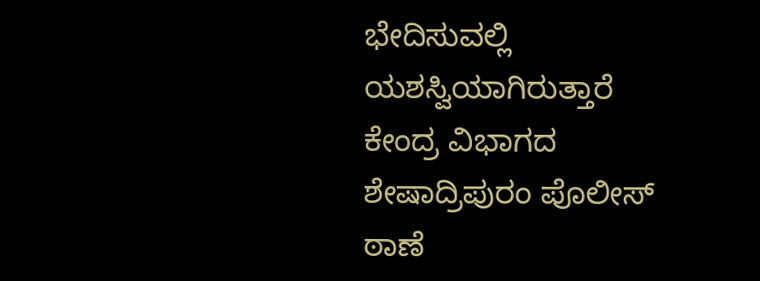ಭೇದಿಸುವಲ್ಲಿ ಯಶಸ್ವಿಯಾಗಿರುತ್ತಾರೆ
ಕೇಂದ್ರ ವಿಭಾಗದ ಶೇಷಾದ್ರಿಪುರಂ ಪೊಲೀಸ್ ಠಾಣೆ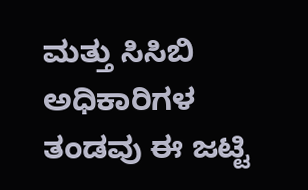ಮತ್ತು ಸಿಸಿಬಿ ಅಧಿಕಾರಿಗಳ ತಂಡವು ಈ ಜಟ್ಟಿ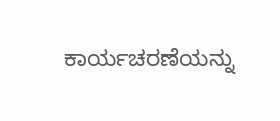ಕಾರ್ಯಚರಣೆಯನ್ನು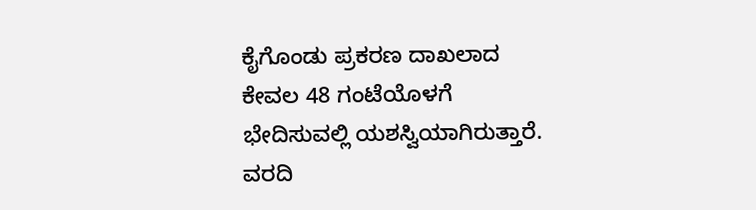ಕೈಗೊಂಡು ಪ್ರಕರಣ ದಾಖಲಾದ ಕೇವಲ 48 ಗಂಟೆಯೊಳಗೆ ಭೇದಿಸುವಲ್ಲಿ ಯಶಸ್ವಿಯಾಗಿರುತ್ತಾರೆ.
ವರದಿ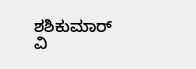ಶಶಿಕುಮಾರ್ ವಿ